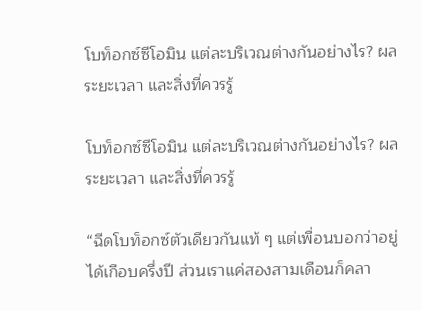โบท็อกซ์ซีโอมิน แต่ละบริเวณต่างกันอย่างไร? ผล ระยะเวลา และสิ่งที่ควรรู้

โบท็อกซ์ซีโอมิน แต่ละบริเวณต่างกันอย่างไร? ผล ระยะเวลา และสิ่งที่ควรรู้

“ฉีดโบท็อกซ์ตัวเดียวกันแท้ ๆ แต่เพื่อนบอกว่าอยู่ได้เกือบครึ่งปี ส่วนเราแค่สองสามเดือนก็คลา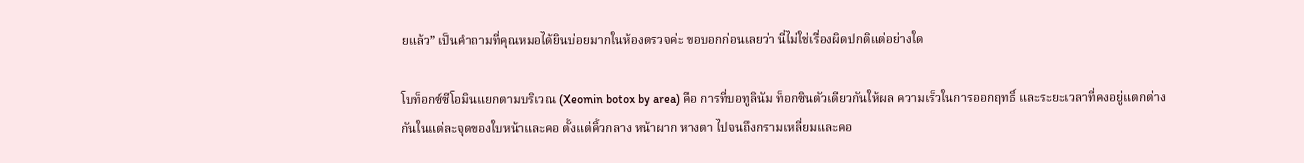ยแล้ว” เป็นคำถามที่คุณหมอได้ยินบ่อยมากในห้องตรวจค่ะ ขอบอกก่อนเลยว่า นี่ไม่ใช่เรื่องผิดปกติแต่อย่างใด

โบท็อกซ์ซีโอมินแยกตามบริเวณ (Xeomin botox by area) คือ การที่บอทูลินัม ท็อกซินตัวเดียวกันให้ผล ความเร็วในการออกฤทธิ์ และระยะเวลาที่คงอยู่แตกต่างกันในแต่ละจุดของใบหน้าและคอ ตั้งแต่คิ้วกลาง หน้าผาก หางตา ไปจนถึงกรามเหลี่ยมและคอ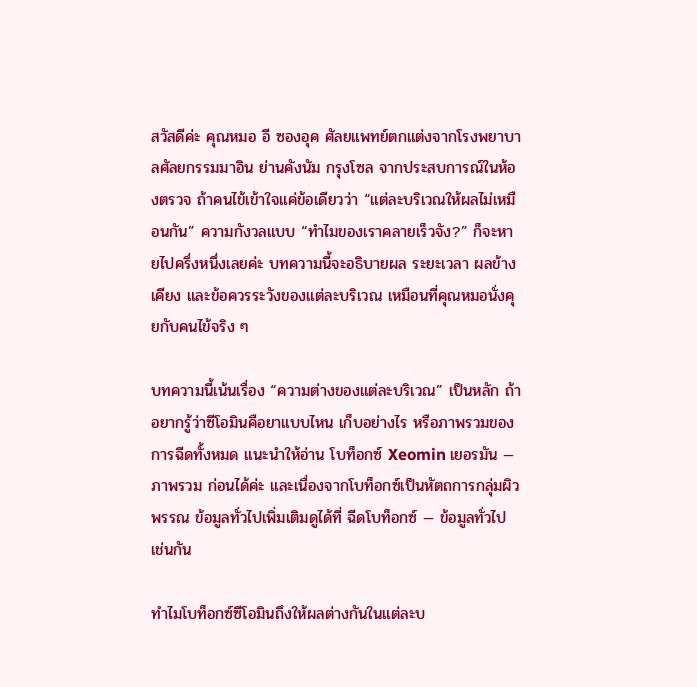สวัสดีค่ะ คุณหมอ อี ซองอุค ศัลยแพทย์ตกแต่งจากโรงพยาบาลศัลยกรรมมาอิน ย่านคังนัม กรุงโซล จากประสบการณ์ในห้องตรวจ ถ้าคนไข้เข้าใจแค่ข้อเดียวว่า “แต่ละบริเวณให้ผลไม่เหมือนกัน” ความกังวลแบบ “ทำไมของเราคลายเร็วจัง?” ก็จะหายไปครึ่งหนึ่งเลยค่ะ บทความนี้จะอธิบายผล ระยะเวลา ผลข้างเคียง และข้อควรระวังของแต่ละบริเวณ เหมือนที่คุณหมอนั่งคุยกับคนไข้จริง ๆ

บทความนี้เน้นเรื่อง “ความต่างของแต่ละบริเวณ” เป็นหลัก ถ้าอยากรู้ว่าซีโอมินคือยาแบบไหน เก็บอย่างไร หรือภาพรวมของการฉีดทั้งหมด แนะนำให้อ่าน โบท็อกซ์ Xeomin เยอรมัน — ภาพรวม ก่อนได้ค่ะ และเนื่องจากโบท็อกซ์เป็นหัตถการกลุ่มผิวพรรณ ข้อมูลทั่วไปเพิ่มเติมดูได้ที่ ฉีดโบท็อกซ์ — ข้อมูลทั่วไป เช่นกัน

ทำไมโบท็อกซ์ซีโอมินถึงให้ผลต่างกันในแต่ละบ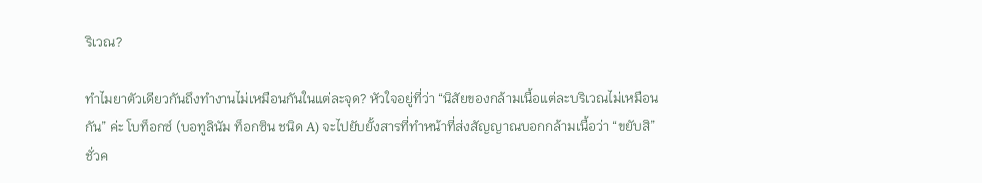ริเวณ?

ทำไมยาตัวเดียวกันถึงทำงานไม่เหมือนกันในแต่ละจุด? หัวใจอยู่ที่ว่า “นิสัยของกล้ามเนื้อแต่ละบริเวณไม่เหมือนกัน” ค่ะ โบท็อกซ์ (บอทูลินัม ท็อกซิน ชนิด A) จะไปยับยั้งสารที่ทำหน้าที่ส่งสัญญาณบอกกล้ามเนื้อว่า “ขยับสิ” ชั่วค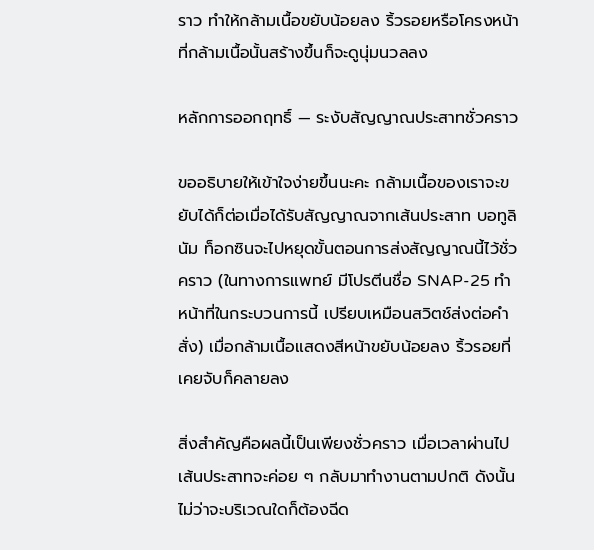ราว ทำให้กล้ามเนื้อขยับน้อยลง ริ้วรอยหรือโครงหน้าที่กล้ามเนื้อนั้นสร้างขึ้นก็จะดูนุ่มนวลลง

หลักการออกฤทธิ์ — ระงับสัญญาณประสาทชั่วคราว

ขออธิบายให้เข้าใจง่ายขึ้นนะคะ กล้ามเนื้อของเราจะขยับได้ก็ต่อเมื่อได้รับสัญญาณจากเส้นประสาท บอทูลินัม ท็อกซินจะไปหยุดขั้นตอนการส่งสัญญาณนี้ไว้ชั่วคราว (ในทางการแพทย์ มีโปรตีนชื่อ SNAP-25 ทำหน้าที่ในกระบวนการนี้ เปรียบเหมือนสวิตช์ส่งต่อคำสั่ง) เมื่อกล้ามเนื้อแสดงสีหน้าขยับน้อยลง ริ้วรอยที่เคยจับก็คลายลง

สิ่งสำคัญคือผลนี้เป็นเพียงชั่วคราว เมื่อเวลาผ่านไป เส้นประสาทจะค่อย ๆ กลับมาทำงานตามปกติ ดังนั้นไม่ว่าจะบริเวณใดก็ต้องฉีด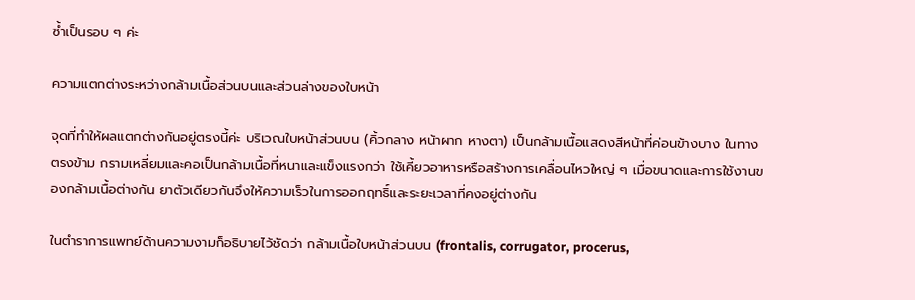ซ้ำเป็นรอบ ๆ ค่ะ

ความแตกต่างระหว่างกล้ามเนื้อส่วนบนและส่วนล่างของใบหน้า

จุดที่ทำให้ผลแตกต่างกันอยู่ตรงนี้ค่ะ บริเวณใบหน้าส่วนบน (คิ้วกลาง หน้าผาก หางตา) เป็นกล้ามเนื้อแสดงสีหน้าที่ค่อนข้างบาง ในทางตรงข้าม กรามเหลี่ยมและคอเป็นกล้ามเนื้อที่หนาและแข็งแรงกว่า ใช้เคี้ยวอาหารหรือสร้างการเคลื่อนไหวใหญ่ ๆ เมื่อขนาดและการใช้งานของกล้ามเนื้อต่างกัน ยาตัวเดียวกันจึงให้ความเร็วในการออกฤทธิ์และระยะเวลาที่คงอยู่ต่างกัน

ในตำราการแพทย์ด้านความงามก็อธิบายไว้ชัดว่า กล้ามเนื้อใบหน้าส่วนบน (frontalis, corrugator, procerus,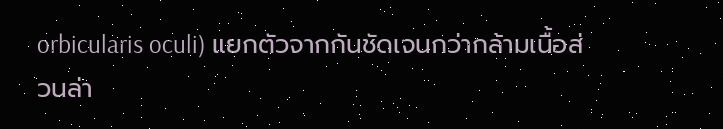orbicularis oculi) แยกตัวจากกันชัดเจนกว่ากล้ามเนื้อส่วนล่า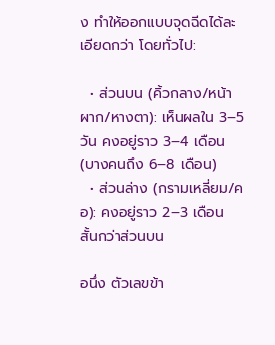ง ทำให้ออกแบบจุดฉีดได้ละเอียดกว่า โดยทั่วไป:

  • ส่วนบน (คิ้วกลาง/หน้าผาก/หางตา): เห็นผลใน 3–5 วัน คงอยู่ราว 3–4 เดือน (บางคนถึง 6–8 เดือน)
  • ส่วนล่าง (กรามเหลี่ยม/คอ): คงอยู่ราว 2–3 เดือน สั้นกว่าส่วนบน

อนึ่ง ตัวเลขข้า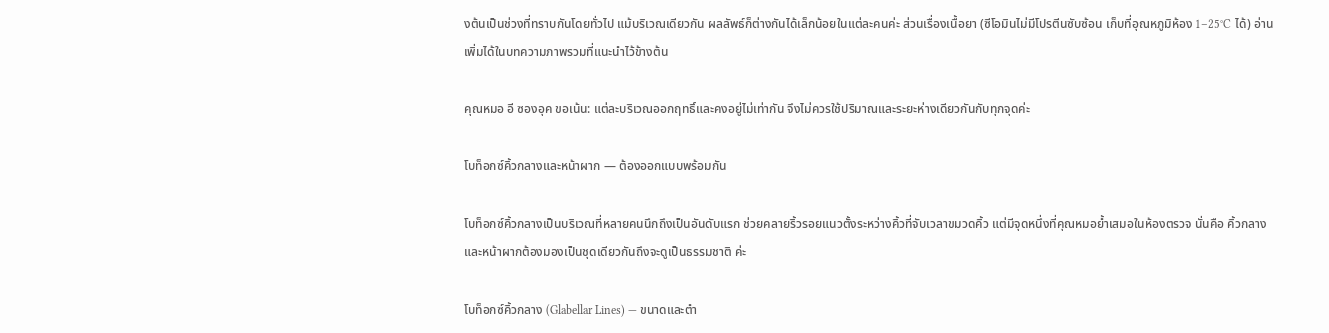งต้นเป็นช่วงที่ทราบกันโดยทั่วไป แม้บริเวณเดียวกัน ผลลัพธ์ก็ต่างกันได้เล็กน้อยในแต่ละคนค่ะ ส่วนเรื่องเนื้อยา (ซีโอมินไม่มีโปรตีนซับซ้อน เก็บที่อุณหภูมิห้อง 1–25°C ได้) อ่านเพิ่มได้ในบทความภาพรวมที่แนะนำไว้ข้างต้น

คุณหมอ อี ซองอุค ขอเน้น: แต่ละบริเวณออกฤทธิ์และคงอยู่ไม่เท่ากัน จึงไม่ควรใช้ปริมาณและระยะห่างเดียวกันกับทุกจุดค่ะ

โบท็อกซ์คิ้วกลางและหน้าผาก — ต้องออกแบบพร้อมกัน

โบท็อกซ์คิ้วกลางเป็นบริเวณที่หลายคนนึกถึงเป็นอันดับแรก ช่วยคลายริ้วรอยแนวตั้งระหว่างคิ้วที่จับเวลาขมวดคิ้ว แต่มีจุดหนึ่งที่คุณหมอย้ำเสมอในห้องตรวจ นั่นคือ คิ้วกลางและหน้าผากต้องมองเป็นชุดเดียวกันถึงจะดูเป็นธรรมชาติ ค่ะ

โบท็อกซ์คิ้วกลาง (Glabellar Lines) — ขนาดและตำ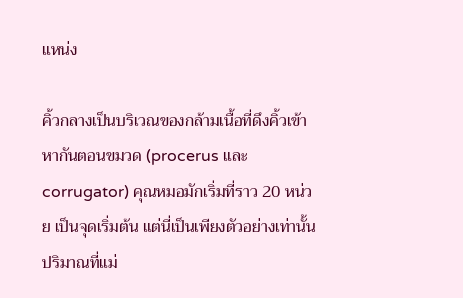แหน่ง

คิ้วกลางเป็นบริเวณของกล้ามเนื้อที่ดึงคิ้วเข้าหากันตอนขมวด (procerus และ corrugator) คุณหมอมักเริ่มที่ราว 20 หน่วย เป็นจุดเริ่มต้น แต่นี่เป็นเพียงตัวอย่างเท่านั้น ปริมาณที่แม่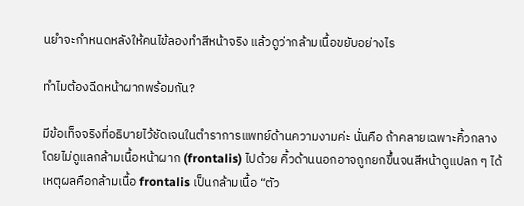นยำจะกำหนดหลังให้คนไข้ลองทำสีหน้าจริง แล้วดูว่ากล้ามเนื้อขยับอย่างไร

ทำไมต้องฉีดหน้าผากพร้อมกัน?

มีข้อเท็จจริงที่อธิบายไว้ชัดเจนในตำราการแพทย์ด้านความงามค่ะ นั่นคือ ถ้าคลายเฉพาะคิ้วกลางโดยไม่ดูแลกล้ามเนื้อหน้าผาก (frontalis) ไปด้วย คิ้วด้านนอกอาจถูกยกขึ้นจนสีหน้าดูแปลก ๆ ได้ เหตุผลคือกล้ามเนื้อ frontalis เป็นกล้ามเนื้อ “ตัว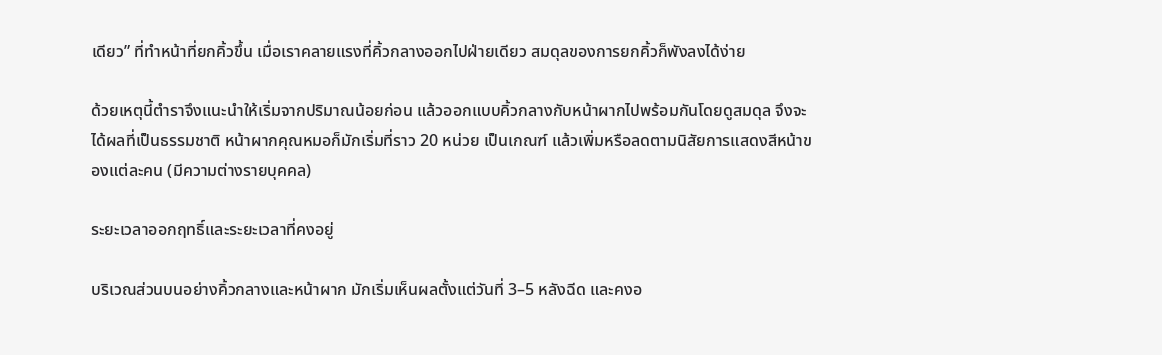เดียว” ที่ทำหน้าที่ยกคิ้วขึ้น เมื่อเราคลายแรงที่คิ้วกลางออกไปฝ่ายเดียว สมดุลของการยกคิ้วก็พังลงได้ง่าย

ด้วยเหตุนี้ตำราจึงแนะนำให้เริ่มจากปริมาณน้อยก่อน แล้วออกแบบคิ้วกลางกับหน้าผากไปพร้อมกันโดยดูสมดุล จึงจะได้ผลที่เป็นธรรมชาติ หน้าผากคุณหมอก็มักเริ่มที่ราว 20 หน่วย เป็นเกณฑ์ แล้วเพิ่มหรือลดตามนิสัยการแสดงสีหน้าของแต่ละคน (มีความต่างรายบุคคล)

ระยะเวลาออกฤทธิ์และระยะเวลาที่คงอยู่

บริเวณส่วนบนอย่างคิ้วกลางและหน้าผาก มักเริ่มเห็นผลตั้งแต่วันที่ 3–5 หลังฉีด และคงอ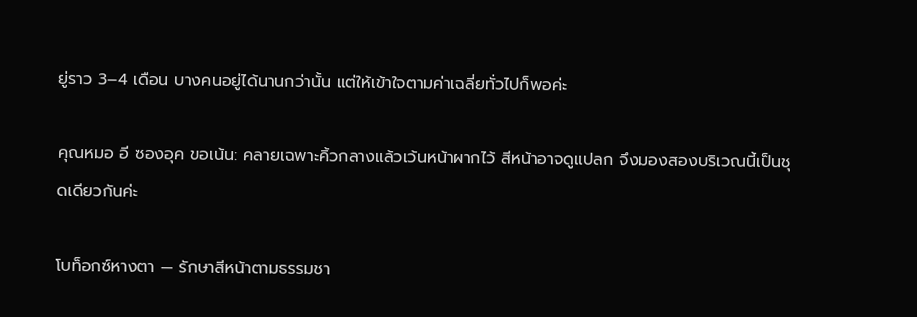ยู่ราว 3–4 เดือน บางคนอยู่ได้นานกว่านั้น แต่ให้เข้าใจตามค่าเฉลี่ยทั่วไปก็พอค่ะ

คุณหมอ อี ซองอุค ขอเน้น: คลายเฉพาะคิ้วกลางแล้วเว้นหน้าผากไว้ สีหน้าอาจดูแปลก จึงมองสองบริเวณนี้เป็นชุดเดียวกันค่ะ

โบท็อกซ์หางตา — รักษาสีหน้าตามธรรมชา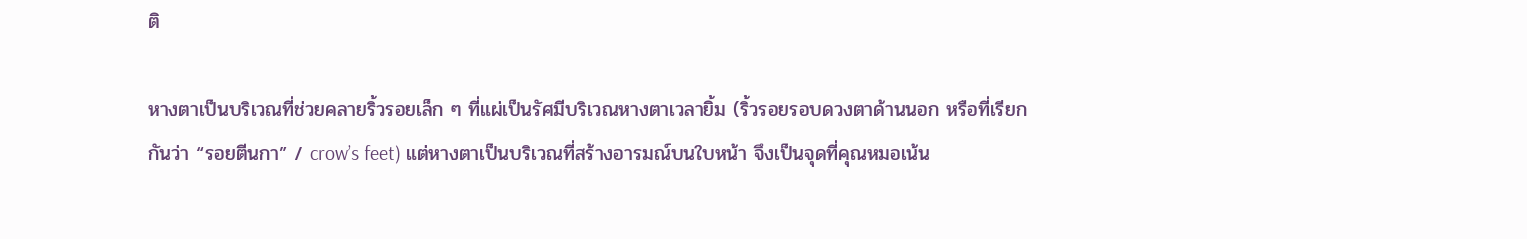ติ

หางตาเป็นบริเวณที่ช่วยคลายริ้วรอยเล็ก ๆ ที่แผ่เป็นรัศมีบริเวณหางตาเวลายิ้ม (ริ้วรอยรอบดวงตาด้านนอก หรือที่เรียกกันว่า “รอยตีนกา” / crow’s feet) แต่หางตาเป็นบริเวณที่สร้างอารมณ์บนใบหน้า จึงเป็นจุดที่คุณหมอเน้น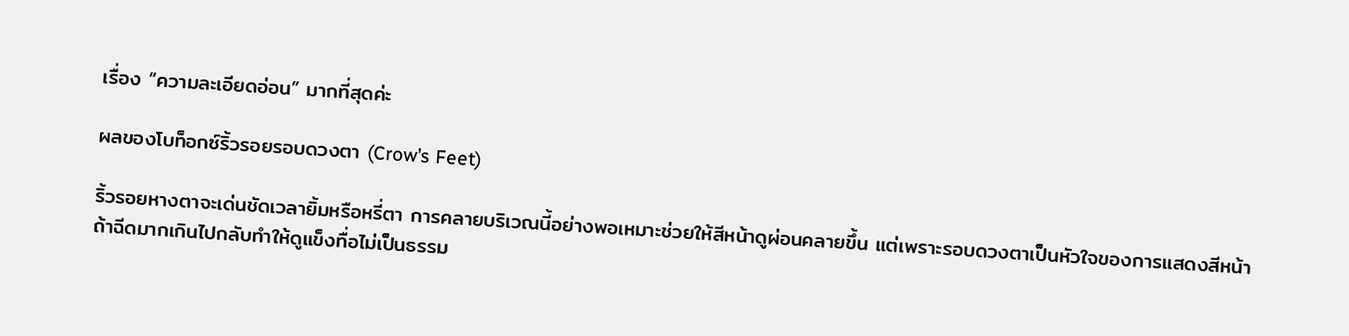เรื่อง “ความละเอียดอ่อน” มากที่สุดค่ะ

ผลของโบท็อกซ์ริ้วรอยรอบดวงตา (Crow’s Feet)

ริ้วรอยหางตาจะเด่นชัดเวลายิ้มหรือหรี่ตา การคลายบริเวณนี้อย่างพอเหมาะช่วยให้สีหน้าดูผ่อนคลายขึ้น แต่เพราะรอบดวงตาเป็นหัวใจของการแสดงสีหน้า ถ้าฉีดมากเกินไปกลับทำให้ดูแข็งทื่อไม่เป็นธรรม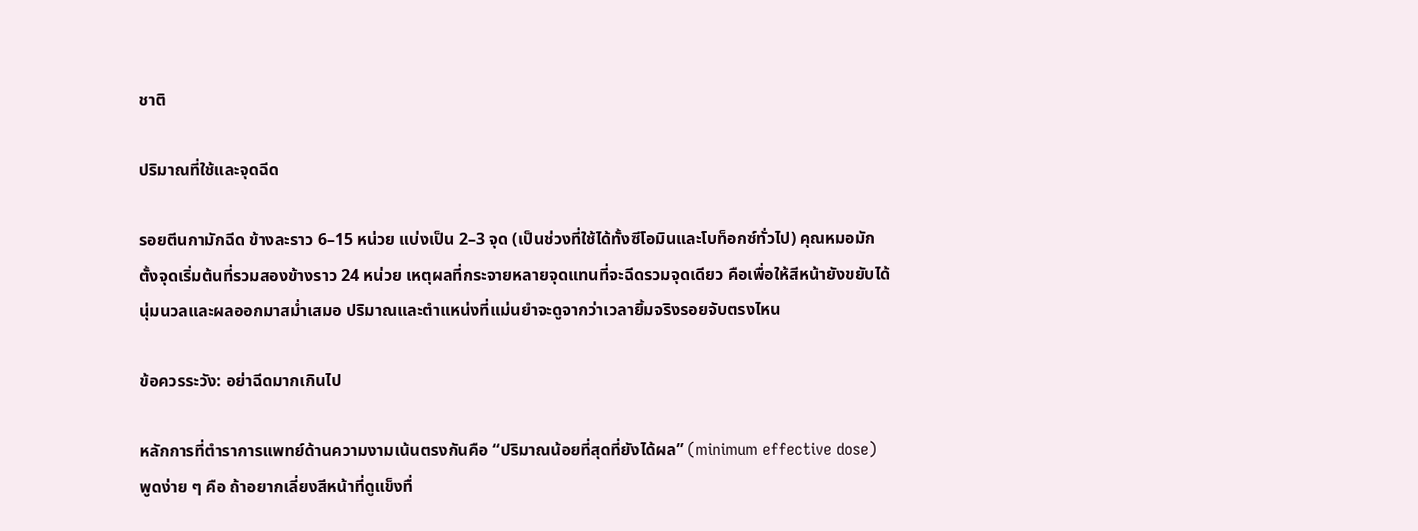ชาติ

ปริมาณที่ใช้และจุดฉีด

รอยตีนกามักฉีด ข้างละราว 6–15 หน่วย แบ่งเป็น 2–3 จุด (เป็นช่วงที่ใช้ได้ทั้งซีโอมินและโบท็อกซ์ทั่วไป) คุณหมอมักตั้งจุดเริ่มต้นที่รวมสองข้างราว 24 หน่วย เหตุผลที่กระจายหลายจุดแทนที่จะฉีดรวมจุดเดียว คือเพื่อให้สีหน้ายังขยับได้นุ่มนวลและผลออกมาสม่ำเสมอ ปริมาณและตำแหน่งที่แม่นยำจะดูจากว่าเวลายิ้มจริงรอยจับตรงไหน

ข้อควรระวัง: อย่าฉีดมากเกินไป

หลักการที่ตำราการแพทย์ด้านความงามเน้นตรงกันคือ “ปริมาณน้อยที่สุดที่ยังได้ผล” (minimum effective dose) พูดง่าย ๆ คือ ถ้าอยากเลี่ยงสีหน้าที่ดูแข็งทื่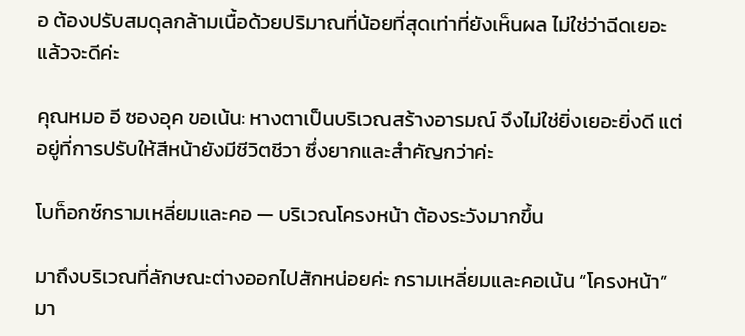อ ต้องปรับสมดุลกล้ามเนื้อด้วยปริมาณที่น้อยที่สุดเท่าที่ยังเห็นผล ไม่ใช่ว่าฉีดเยอะแล้วจะดีค่ะ

คุณหมอ อี ซองอุค ขอเน้น: หางตาเป็นบริเวณสร้างอารมณ์ จึงไม่ใช่ยิ่งเยอะยิ่งดี แต่อยู่ที่การปรับให้สีหน้ายังมีชีวิตชีวา ซึ่งยากและสำคัญกว่าค่ะ

โบท็อกซ์กรามเหลี่ยมและคอ — บริเวณโครงหน้า ต้องระวังมากขึ้น

มาถึงบริเวณที่ลักษณะต่างออกไปสักหน่อยค่ะ กรามเหลี่ยมและคอเน้น “โครงหน้า” มา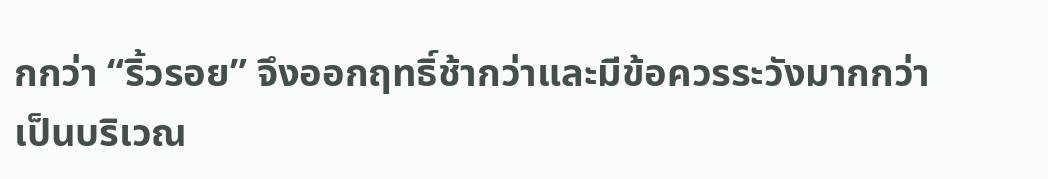กกว่า “ริ้วรอย” จึงออกฤทธิ์ช้ากว่าและมีข้อควรระวังมากกว่า เป็นบริเวณ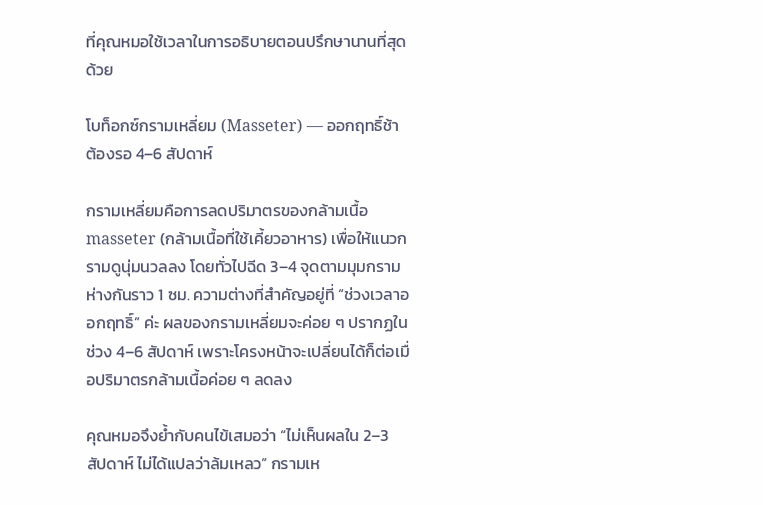ที่คุณหมอใช้เวลาในการอธิบายตอนปรึกษานานที่สุดด้วย

โบท็อกซ์กรามเหลี่ยม (Masseter) — ออกฤทธิ์ช้า ต้องรอ 4–6 สัปดาห์

กรามเหลี่ยมคือการลดปริมาตรของกล้ามเนื้อ masseter (กล้ามเนื้อที่ใช้เคี้ยวอาหาร) เพื่อให้แนวกรามดูนุ่มนวลลง โดยทั่วไปฉีด 3–4 จุดตามมุมกราม ห่างกันราว 1 ซม. ความต่างที่สำคัญอยู่ที่ “ช่วงเวลาออกฤทธิ์” ค่ะ ผลของกรามเหลี่ยมจะค่อย ๆ ปรากฏในช่วง 4–6 สัปดาห์ เพราะโครงหน้าจะเปลี่ยนได้ก็ต่อเมื่อปริมาตรกล้ามเนื้อค่อย ๆ ลดลง

คุณหมอจึงย้ำกับคนไข้เสมอว่า “ไม่เห็นผลใน 2–3 สัปดาห์ ไม่ได้แปลว่าล้มเหลว” กรามเห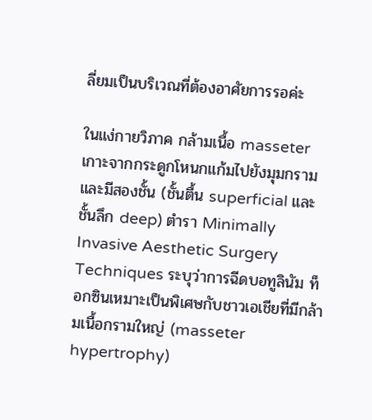ลี่ยมเป็นบริเวณที่ต้องอาศัยการรอค่ะ

ในแง่กายวิภาค กล้ามเนื้อ masseter เกาะจากกระดูกโหนกแก้มไปยังมุมกราม และมีสองชั้น (ชั้นตื้น superficial และชั้นลึก deep) ตำรา Minimally Invasive Aesthetic Surgery Techniques ระบุว่าการฉีดบอทูลินัม ท็อกซินเหมาะเป็นพิเศษกับชาวเอเชียที่มีกล้ามเนื้อกรามใหญ่ (masseter hypertrophy)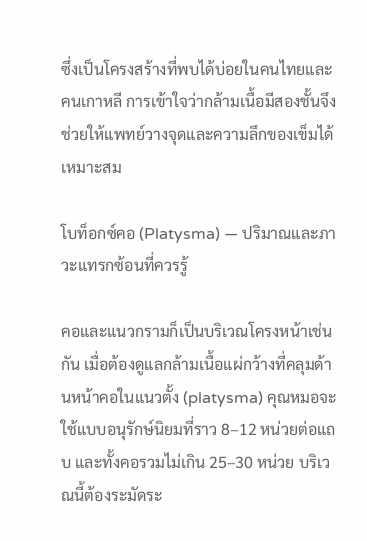ซึ่งเป็นโครงสร้างที่พบได้บ่อยในคนไทยและคนเกาหลี การเข้าใจว่ากล้ามเนื้อมีสองชั้นจึงช่วยให้แพทย์วางจุดและความลึกของเข็มได้เหมาะสม

โบท็อกซ์คอ (Platysma) — ปริมาณและภาวะแทรกซ้อนที่ควรรู้

คอและแนวกรามก็เป็นบริเวณโครงหน้าเช่นกัน เมื่อต้องดูแลกล้ามเนื้อแผ่กว้างที่คลุมด้านหน้าคอในแนวตั้ง (platysma) คุณหมอจะใช้แบบอนุรักษ์นิยมที่ราว 8–12 หน่วยต่อแถบ และทั้งคอรวมไม่เกิน 25–30 หน่วย บริเวณนี้ต้องระมัดระ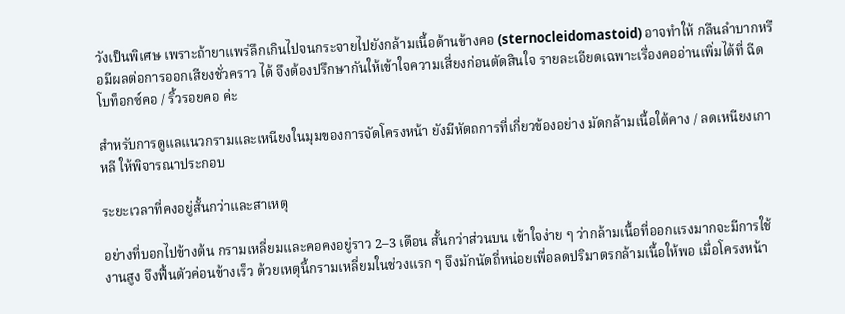วังเป็นพิเศษ เพราะถ้ายาแพร่ลึกเกินไปจนกระจายไปยังกล้ามเนื้อด้านข้างคอ (sternocleidomastoid) อาจทำให้ กลืนลำบากหรือมีผลต่อการออกเสียงชั่วคราว ได้ จึงต้องปรึกษากันให้เข้าใจความเสี่ยงก่อนตัดสินใจ รายละเอียดเฉพาะเรื่องคออ่านเพิ่มได้ที่ ฉีดโบท็อกซ์คอ / ริ้วรอยคอ ค่ะ

สำหรับการดูแลแนวกรามและเหนียงในมุมของการจัดโครงหน้า ยังมีหัตถการที่เกี่ยวข้องอย่าง มัดกล้ามเนื้อใต้คาง / ลดเหนียงเกาหลี ให้พิจารณาประกอบ

ระยะเวลาที่คงอยู่สั้นกว่าและสาเหตุ

อย่างที่บอกไปข้างต้น กรามเหลี่ยมและคอคงอยู่ราว 2–3 เดือน สั้นกว่าส่วนบน เข้าใจง่าย ๆ ว่ากล้ามเนื้อที่ออกแรงมากจะมีการใช้งานสูง จึงฟื้นตัวค่อนข้างเร็ว ด้วยเหตุนี้กรามเหลี่ยมในช่วงแรก ๆ จึงมักนัดถี่หน่อยเพื่อลดปริมาตรกล้ามเนื้อให้พอ เมื่อโครงหน้า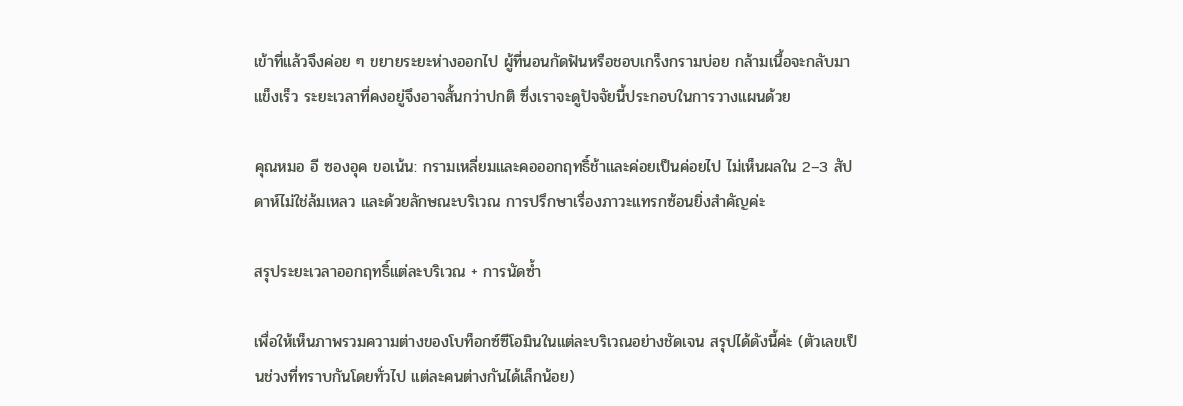เข้าที่แล้วจึงค่อย ๆ ขยายระยะห่างออกไป ผู้ที่นอนกัดฟันหรือชอบเกร็งกรามบ่อย กล้ามเนื้อจะกลับมาแข็งเร็ว ระยะเวลาที่คงอยู่จึงอาจสั้นกว่าปกติ ซึ่งเราจะดูปัจจัยนี้ประกอบในการวางแผนด้วย

คุณหมอ อี ซองอุค ขอเน้น: กรามเหลี่ยมและคอออกฤทธิ์ช้าและค่อยเป็นค่อยไป ไม่เห็นผลใน 2–3 สัปดาห์ไม่ใช่ล้มเหลว และด้วยลักษณะบริเวณ การปรึกษาเรื่องภาวะแทรกซ้อนยิ่งสำคัญค่ะ

สรุประยะเวลาออกฤทธิ์แต่ละบริเวณ + การนัดซ้ำ

เพื่อให้เห็นภาพรวมความต่างของโบท็อกซ์ซีโอมินในแต่ละบริเวณอย่างชัดเจน สรุปได้ดังนี้ค่ะ (ตัวเลขเป็นช่วงที่ทราบกันโดยทั่วไป แต่ละคนต่างกันได้เล็กน้อย)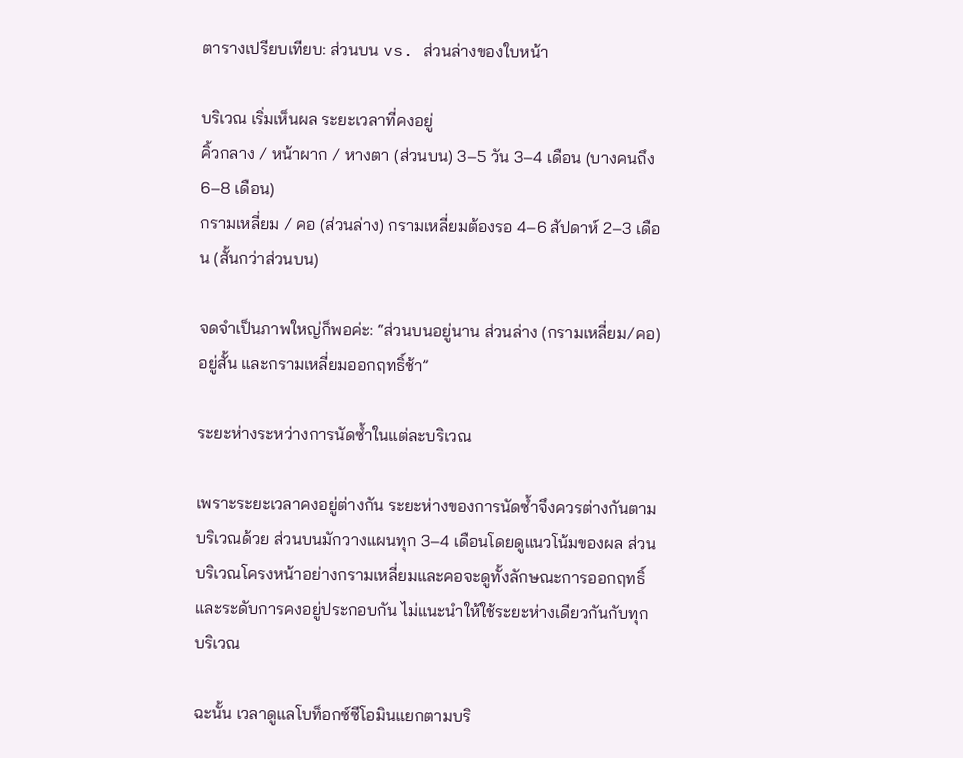ตารางเปรียบเทียบ: ส่วนบน vs. ส่วนล่างของใบหน้า

บริเวณ เริ่มเห็นผล ระยะเวลาที่คงอยู่
คิ้วกลาง / หน้าผาก / หางตา (ส่วนบน) 3–5 วัน 3–4 เดือน (บางคนถึง 6–8 เดือน)
กรามเหลี่ยม / คอ (ส่วนล่าง) กรามเหลี่ยมต้องรอ 4–6 สัปดาห์ 2–3 เดือน (สั้นกว่าส่วนบน)

จดจำเป็นภาพใหญ่ก็พอค่ะ: “ส่วนบนอยู่นาน ส่วนล่าง (กรามเหลี่ยม/คอ) อยู่สั้น และกรามเหลี่ยมออกฤทธิ์ช้า”

ระยะห่างระหว่างการนัดซ้ำในแต่ละบริเวณ

เพราะระยะเวลาคงอยู่ต่างกัน ระยะห่างของการนัดซ้ำจึงควรต่างกันตามบริเวณด้วย ส่วนบนมักวางแผนทุก 3–4 เดือนโดยดูแนวโน้มของผล ส่วนบริเวณโครงหน้าอย่างกรามเหลี่ยมและคอจะดูทั้งลักษณะการออกฤทธิ์และระดับการคงอยู่ประกอบกัน ไม่แนะนำให้ใช้ระยะห่างเดียวกันกับทุกบริเวณ

ฉะนั้น เวลาดูแลโบท็อกซ์ซีโอมินแยกตามบริ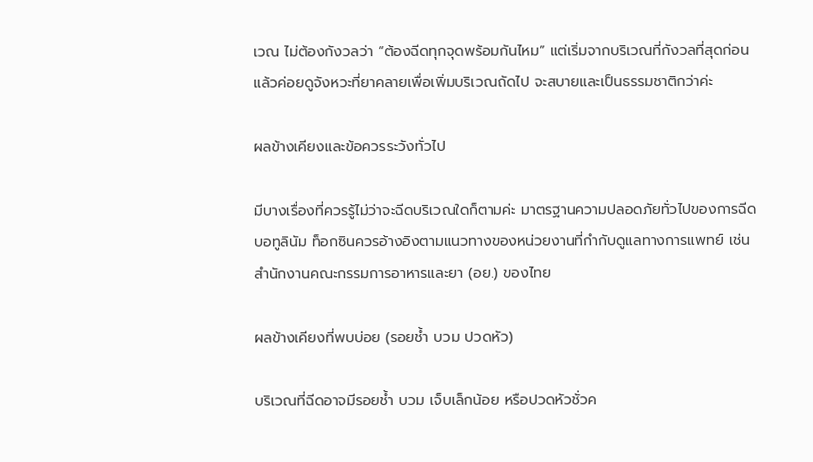เวณ ไม่ต้องกังวลว่า “ต้องฉีดทุกจุดพร้อมกันไหม” แต่เริ่มจากบริเวณที่กังวลที่สุดก่อน แล้วค่อยดูจังหวะที่ยาคลายเพื่อเพิ่มบริเวณถัดไป จะสบายและเป็นธรรมชาติกว่าค่ะ

ผลข้างเคียงและข้อควรระวังทั่วไป

มีบางเรื่องที่ควรรู้ไม่ว่าจะฉีดบริเวณใดก็ตามค่ะ มาตรฐานความปลอดภัยทั่วไปของการฉีดบอทูลินัม ท็อกซินควรอ้างอิงตามแนวทางของหน่วยงานที่กำกับดูแลทางการแพทย์ เช่น สำนักงานคณะกรรมการอาหารและยา (อย.) ของไทย

ผลข้างเคียงที่พบบ่อย (รอยช้ำ บวม ปวดหัว)

บริเวณที่ฉีดอาจมีรอยช้ำ บวม เจ็บเล็กน้อย หรือปวดหัวชั่วค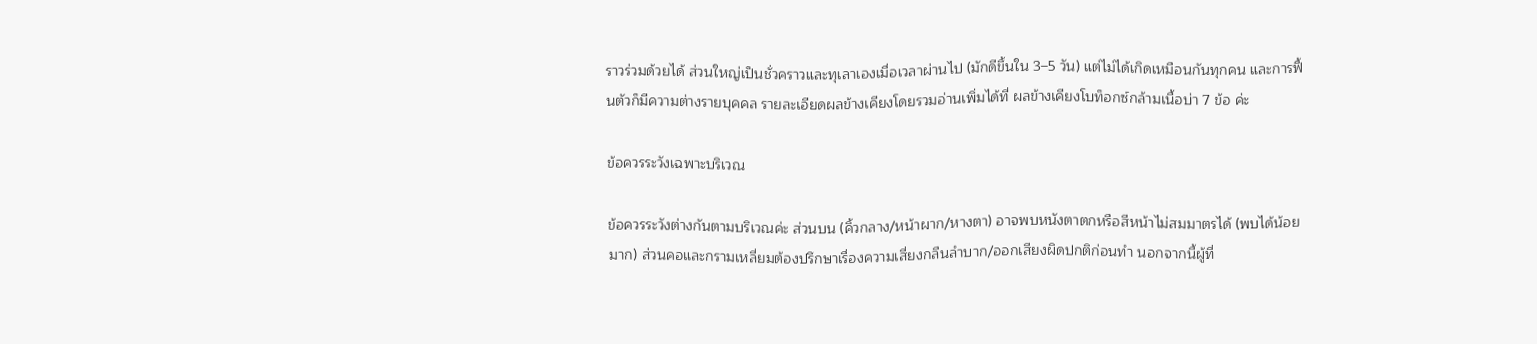ราวร่วมด้วยได้ ส่วนใหญ่เป็นชั่วคราวและทุเลาเองเมื่อเวลาผ่านไป (มักดีขึ้นใน 3–5 วัน) แต่ไม่ได้เกิดเหมือนกันทุกคน และการฟื้นตัวก็มีความต่างรายบุคคล รายละเอียดผลข้างเคียงโดยรวมอ่านเพิ่มได้ที่ ผลข้างเคียงโบท็อกซ์กล้ามเนื้อบ่า 7 ข้อ ค่ะ

ข้อควรระวังเฉพาะบริเวณ

ข้อควรระวังต่างกันตามบริเวณค่ะ ส่วนบน (คิ้วกลาง/หน้าผาก/หางตา) อาจพบหนังตาตกหรือสีหน้าไม่สมมาตรได้ (พบได้น้อยมาก) ส่วนคอและกรามเหลี่ยมต้องปรึกษาเรื่องความเสี่ยงกลืนลำบาก/ออกเสียงผิดปกติก่อนทำ นอกจากนี้ผู้ที่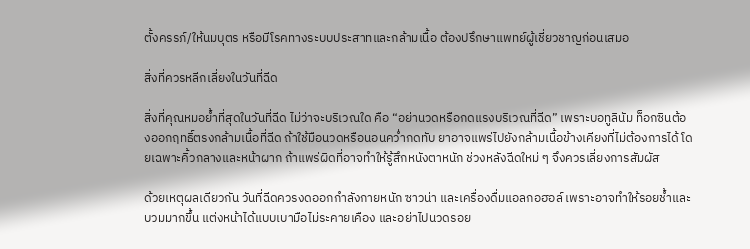ตั้งครรภ์/ให้นมบุตร หรือมีโรคทางระบบประสาทและกล้ามเนื้อ ต้องปรึกษาแพทย์ผู้เชี่ยวชาญก่อนเสมอ

สิ่งที่ควรหลีกเลี่ยงในวันที่ฉีด

สิ่งที่คุณหมอย้ำที่สุดในวันที่ฉีด ไม่ว่าจะบริเวณใด คือ “อย่านวดหรือกดแรงบริเวณที่ฉีด” เพราะบอทูลินัม ท็อกซินต้องออกฤทธิ์ตรงกล้ามเนื้อที่ฉีด ถ้าใช้มือนวดหรือนอนคว่ำกดทับ ยาอาจแพร่ไปยังกล้ามเนื้อข้างเคียงที่ไม่ต้องการได้ โดยเฉพาะคิ้วกลางและหน้าผาก ถ้าแพร่ผิดที่อาจทำให้รู้สึกหนังตาหนัก ช่วงหลังฉีดใหม่ ๆ จึงควรเลี่ยงการสัมผัส

ด้วยเหตุผลเดียวกัน วันที่ฉีดควรงดออกกำลังกายหนัก ซาวน่า และเครื่องดื่มแอลกอฮอล์ เพราะอาจทำให้รอยช้ำและบวมมากขึ้น แต่งหน้าได้แบบเบามือไม่ระคายเคือง และอย่าไปนวดรอย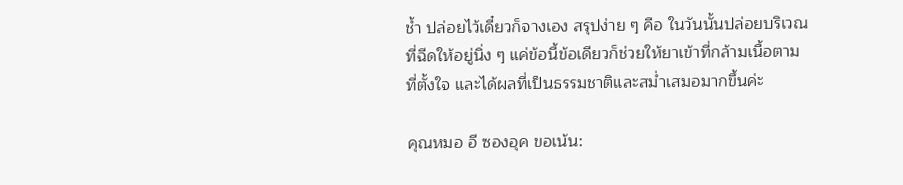ช้ำ ปล่อยไว้เดี๋ยวก็จางเอง สรุปง่าย ๆ คือ ในวันนั้นปล่อยบริเวณที่ฉีดให้อยู่นิ่ง ๆ แค่ข้อนี้ข้อเดียวก็ช่วยให้ยาเข้าที่กล้ามเนื้อตามที่ตั้งใจ และได้ผลที่เป็นธรรมชาติและสม่ำเสมอมากขึ้นค่ะ

คุณหมอ อี ซองอุค ขอเน้น: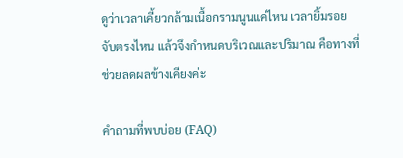ดูว่าเวลาเคี้ยวกล้ามเนื้อกรามนูนแค่ไหน เวลายิ้มรอยจับตรงไหน แล้วจึงกำหนดบริเวณและปริมาณ คือทางที่ช่วยลดผลข้างเคียงค่ะ

คำถามที่พบบ่อย (FAQ)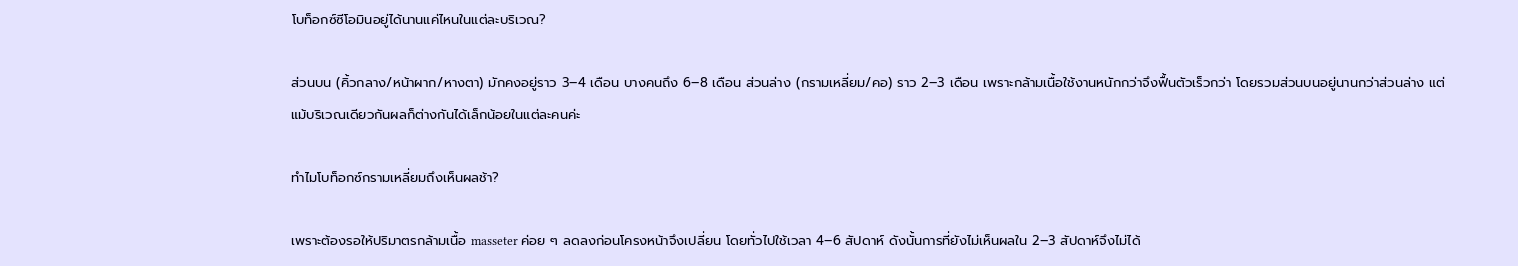โบท็อกซ์ซีโอมินอยู่ได้นานแค่ไหนในแต่ละบริเวณ?

ส่วนบน (คิ้วกลาง/หน้าผาก/หางตา) มักคงอยู่ราว 3–4 เดือน บางคนถึง 6–8 เดือน ส่วนล่าง (กรามเหลี่ยม/คอ) ราว 2–3 เดือน เพราะกล้ามเนื้อใช้งานหนักกว่าจึงฟื้นตัวเร็วกว่า โดยรวมส่วนบนอยู่นานกว่าส่วนล่าง แต่แม้บริเวณเดียวกันผลก็ต่างกันได้เล็กน้อยในแต่ละคนค่ะ

ทำไมโบท็อกซ์กรามเหลี่ยมถึงเห็นผลช้า?

เพราะต้องรอให้ปริมาตรกล้ามเนื้อ masseter ค่อย ๆ ลดลงก่อนโครงหน้าจึงเปลี่ยน โดยทั่วไปใช้เวลา 4–6 สัปดาห์ ดังนั้นการที่ยังไม่เห็นผลใน 2–3 สัปดาห์จึงไม่ได้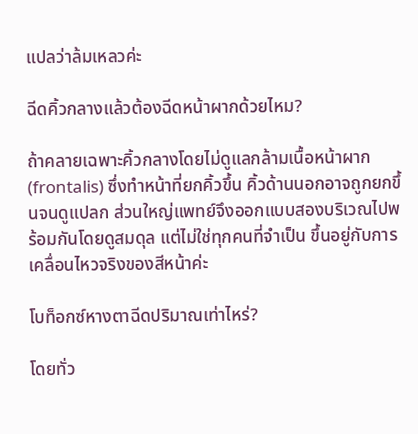แปลว่าล้มเหลวค่ะ

ฉีดคิ้วกลางแล้วต้องฉีดหน้าผากด้วยไหม?

ถ้าคลายเฉพาะคิ้วกลางโดยไม่ดูแลกล้ามเนื้อหน้าผาก (frontalis) ซึ่งทำหน้าที่ยกคิ้วขึ้น คิ้วด้านนอกอาจถูกยกขึ้นจนดูแปลก ส่วนใหญ่แพทย์จึงออกแบบสองบริเวณไปพร้อมกันโดยดูสมดุล แต่ไม่ใช่ทุกคนที่จำเป็น ขึ้นอยู่กับการเคลื่อนไหวจริงของสีหน้าค่ะ

โบท็อกซ์หางตาฉีดปริมาณเท่าไหร่?

โดยทั่ว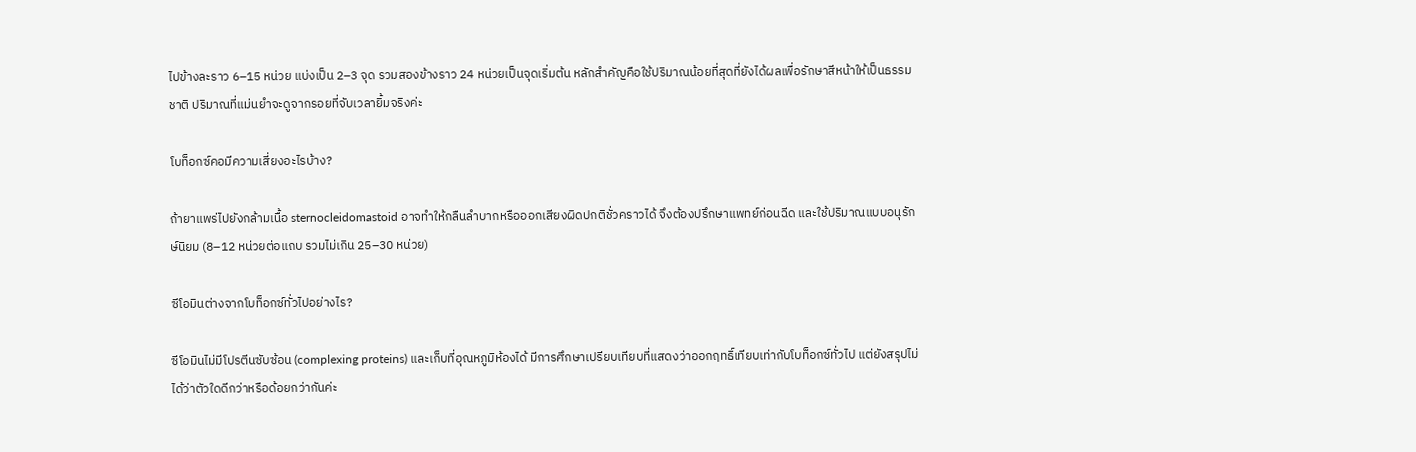ไปข้างละราว 6–15 หน่วย แบ่งเป็น 2–3 จุด รวมสองข้างราว 24 หน่วยเป็นจุดเริ่มต้น หลักสำคัญคือใช้ปริมาณน้อยที่สุดที่ยังได้ผลเพื่อรักษาสีหน้าให้เป็นธรรมชาติ ปริมาณที่แม่นยำจะดูจากรอยที่จับเวลายิ้มจริงค่ะ

โบท็อกซ์คอมีความเสี่ยงอะไรบ้าง?

ถ้ายาแพร่ไปยังกล้ามเนื้อ sternocleidomastoid อาจทำให้กลืนลำบากหรือออกเสียงผิดปกติชั่วคราวได้ จึงต้องปรึกษาแพทย์ก่อนฉีด และใช้ปริมาณแบบอนุรักษ์นิยม (8–12 หน่วยต่อแถบ รวมไม่เกิน 25–30 หน่วย)

ซีโอมินต่างจากโบท็อกซ์ทั่วไปอย่างไร?

ซีโอมินไม่มีโปรตีนซับซ้อน (complexing proteins) และเก็บที่อุณหภูมิห้องได้ มีการศึกษาเปรียบเทียบที่แสดงว่าออกฤทธิ์เทียบเท่ากับโบท็อกซ์ทั่วไป แต่ยังสรุปไม่ได้ว่าตัวใดดีกว่าหรือด้อยกว่ากันค่ะ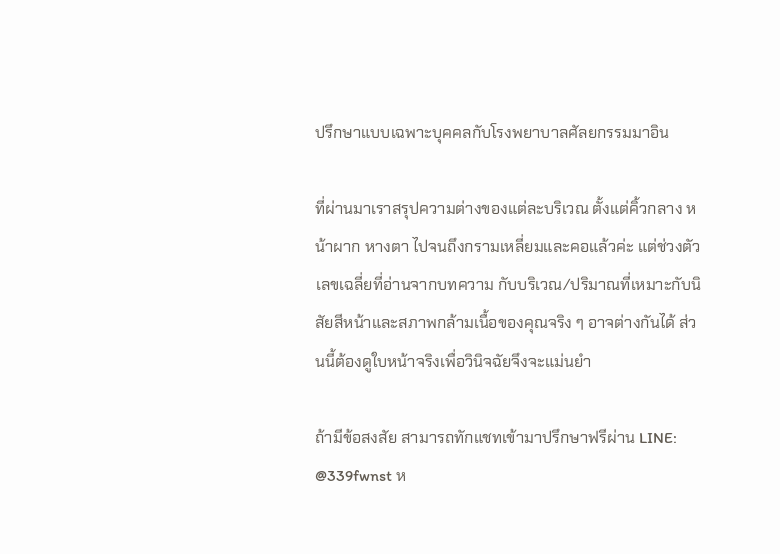ปรึกษาแบบเฉพาะบุคคลกับโรงพยาบาลศัลยกรรมมาอิน

ที่ผ่านมาเราสรุปความต่างของแต่ละบริเวณ ตั้งแต่คิ้วกลาง หน้าผาก หางตา ไปจนถึงกรามเหลี่ยมและคอแล้วค่ะ แต่ช่วงตัวเลขเฉลี่ยที่อ่านจากบทความ กับบริเวณ/ปริมาณที่เหมาะกับนิสัยสีหน้าและสภาพกล้ามเนื้อของคุณจริง ๆ อาจต่างกันได้ ส่วนนี้ต้องดูใบหน้าจริงเพื่อวินิจฉัยจึงจะแม่นยำ

ถ้ามีข้อสงสัย สามารถทักแชทเข้ามาปรึกษาฟรีผ่าน LINE: @339fwnst ห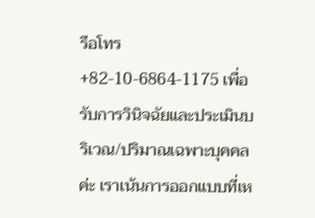รือโทร +82-10-6864-1175 เพื่อรับการวินิจฉัยและประเมินบริเวณ/ปริมาณเฉพาะบุคคลค่ะ เราเน้นการออกแบบที่เห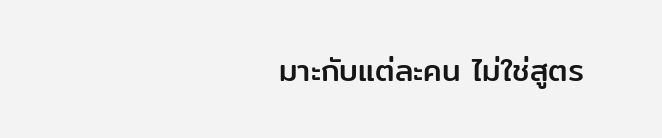มาะกับแต่ละคน ไม่ใช่สูตร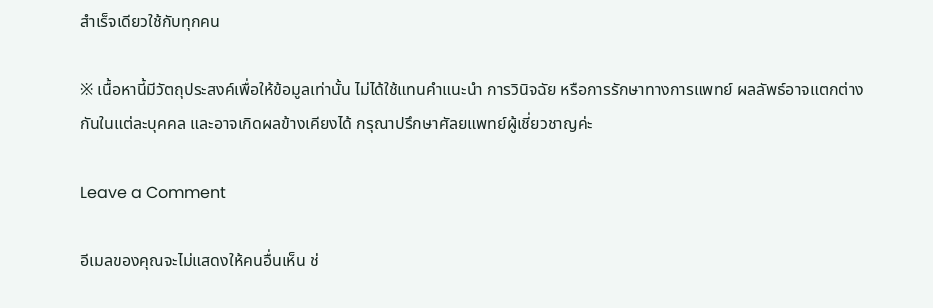สำเร็จเดียวใช้กับทุกคน

※ เนื้อหานี้มีวัตถุประสงค์เพื่อให้ข้อมูลเท่านั้น ไม่ได้ใช้แทนคำแนะนำ การวินิจฉัย หรือการรักษาทางการแพทย์ ผลลัพธ์อาจแตกต่างกันในแต่ละบุคคล และอาจเกิดผลข้างเคียงได้ กรุณาปรึกษาศัลยแพทย์ผู้เชี่ยวชาญค่ะ

Leave a Comment

อีเมลของคุณจะไม่แสดงให้คนอื่นเห็น ช่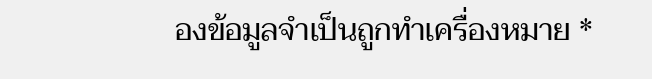องข้อมูลจำเป็นถูกทำเครื่องหมาย *